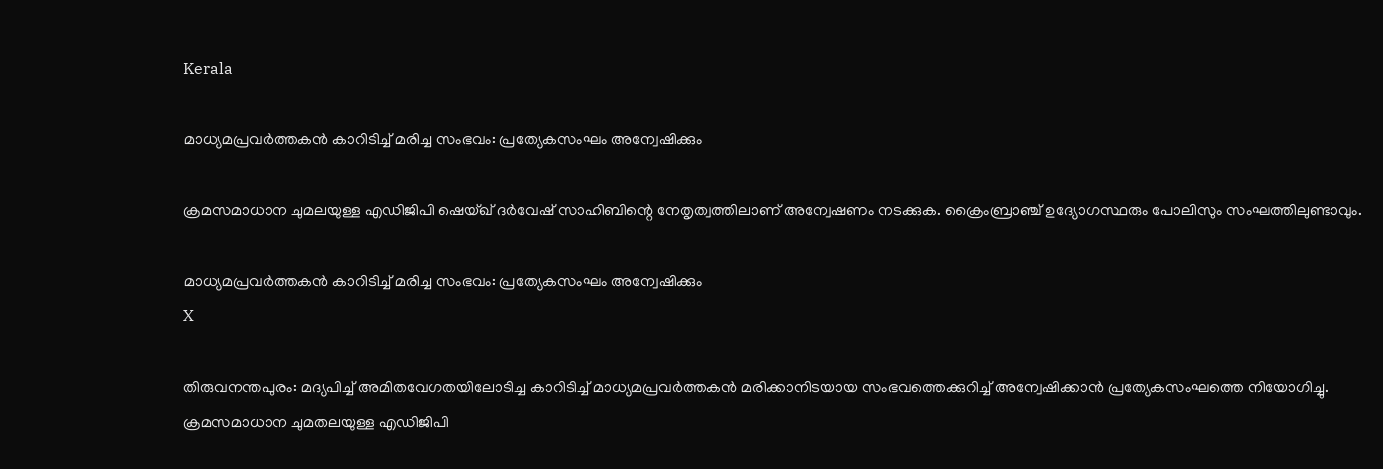Kerala

മാധ്യമപ്രവര്‍ത്തകന്‍ കാറിടിച്ച് മരിച്ച സംഭവം: പ്രത്യേകസംഘം അന്വേഷിക്കും

ക്രമസമാധാന ചുമലയുള്ള എഡിജിപി ഷെയ്ഖ് ദര്‍വേഷ് സാഹിബിന്റെ നേതൃത്വത്തിലാണ് അന്വേഷണം നടക്കുക. ക്രൈംബ്രാഞ്ച് ഉദ്യോഗസ്ഥരും പോലിസും സംഘത്തിലുണ്ടാവും.

മാധ്യമപ്രവര്‍ത്തകന്‍ കാറിടിച്ച് മരിച്ച സംഭവം: പ്രത്യേകസംഘം അന്വേഷിക്കും
X

തിരുവനന്തപുരം: മദ്യപിച്ച് അമിതവേഗതയിലോടിച്ച കാറിടിച്ച് മാധ്യമപ്രവര്‍ത്തകന്‍ മരിക്കാനിടയായ സംഭവത്തെക്കുറിച്ച് അന്വേഷിക്കാന്‍ പ്രത്യേകസംഘത്തെ നിയോഗിച്ചു. ക്രമസമാധാന ചുമതലയുള്ള എഡിജിപി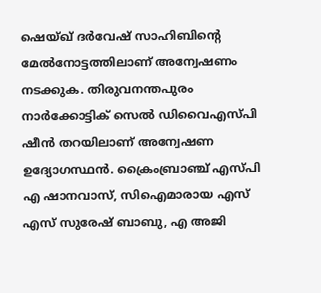ഷെയ്ഖ് ദര്‍വേഷ് സാഹിബിന്റെ മേല്‍നോട്ടത്തിലാണ് അന്വേഷണം നടക്കുക. തിരുവനന്തപുരം നാര്‍ക്കോട്ടിക് സെല്‍ ഡിവൈഎസ്പി ഷീന്‍ തറയിലാണ് അന്വേഷണ ഉദ്യോഗസ്ഥന്‍. ക്രൈംബ്രാഞ്ച് എസ്പി എ ഷാനവാസ്, സിഐമാരായ എസ് എസ് സുരേഷ് ബാബു, എ അജി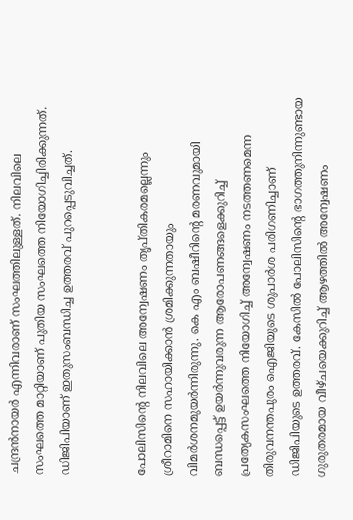ചന്ദ്രന്‍നായര്‍ എന്നിവരാണ് സംഘത്തിലുള്ളത്. നിലവിലെ സംഘത്തെ മാറ്റിയാണ് പുതിയ സംഘത്തെ നിയോഗിച്ചിരിക്കുന്നത്. ഡിജിപിയാണ് ഇതുസംബന്ധിച്ച ഉത്തരവ് പുറപ്പെടുവിച്ചത്.


പോലിസിന്റെ നിലവിലെ അന്വേഷണം തൃപ്തികരമല്ലെന്നും ശ്രീറാമിനെ സഹായിക്കാന്‍ ശ്രമിക്കുന്നതായും വിമര്‍ശനമുയര്‍ന്നിരുന്നു. കെ എം ബഷീറിന്റെ മരണവുമായി ബന്ധപ്പെട്ട് ഉയര്‍ന്നുവരുന്ന ആരോപണങ്ങളെക്കുറിച്ച് പ്രത്യേകസംഘത്തെ നിയോഗിച്ച് അന്വേഷണം നടത്തണമെന്ന തിരുവനന്തപുരം ഐജിയുടെ ശുപാര്‍ശ പരിഗണിച്ചാണ് ഡിജിപിയുടെ ഉത്തരവ്. കേസില്‍ പോലിസിന്റെ ഭാഗത്തുനിന്നുണ്ടായ ഗുരുതരമായ വീഴ്ചയെക്കുറിച്ച് ആഴത്തില്‍ അന്വേഷണം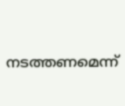നടത്തണമെന്ന്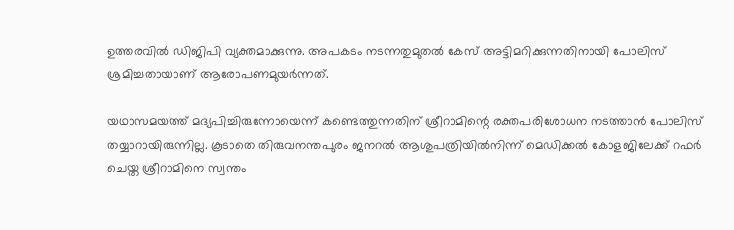ഉത്തരവില്‍ ഡിജിപി വ്യക്തമാക്കുന്നു. അപകടം നടന്നതുമുതല്‍ കേസ് അട്ടിമറിക്കുന്നതിനായി പോലിസ് ശ്രമിച്ചതായാണ് ആരോപണമുയര്‍ന്നത്.

യഥാസമയത്ത് മദ്യപിച്ചിരുന്നോയെന്ന് കണ്ടെത്തുന്നതിന് ശ്രീറാമിന്റെ രക്തപരിശോധന നടത്താന്‍ പോലിസ് തയ്യാറായിരുന്നില്ല. കൂടാതെ തിരുവനന്തപുരം ജനറല്‍ ആശുപത്രിയില്‍നിന്ന് മെഡിക്കല്‍ കോളജിലേക്ക് റഫര്‍ ചെയ്ത ശ്രീറാമിനെ സ്വന്തം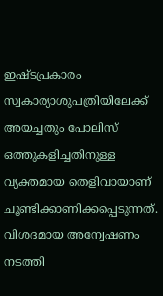ഇഷ്ടപ്രകാരം സ്വകാര്യാശുപത്രിയിലേക്ക് അയച്ചതും പോലിസ് ഒത്തുകളിച്ചതിനുള്ള വ്യക്തമായ തെളിവായാണ് ചൂണ്ടിക്കാണിക്കപ്പെടുന്നത്. വിശദമായ അന്വേഷണം നടത്തി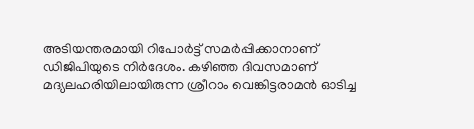അടിയന്തരമായി റിപോര്‍ട്ട് സമര്‍പ്പിക്കാനാണ് ഡിജിപിയുടെ നിര്‍ദേശം. കഴിഞ്ഞ ദിവസമാണ് മദ്യലഹരിയിലായിരുന്ന ശ്രീറാം വെങ്കിട്ടരാമന്‍ ഓടിച്ച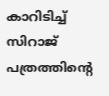കാറിടിച്ച് സിറാജ് പത്രത്തിന്റെ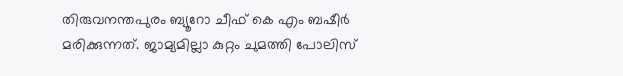തിരുവനന്തപുരം ബ്യൂറോ ചീഫ് കെ എം ബഷീര്‍ മരിക്കുന്നത്. ജാമ്യമില്ലാ കുറ്റം ചുമത്തി പോലിസ്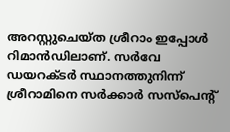അറസ്റ്റുചെയ്ത ശ്രീറാം ഇപ്പോള്‍ റിമാന്‍ഡിലാണ്. സര്‍വേ ഡയറക്ടര്‍ സ്ഥാനത്തുനിന്ന് ശ്രീറാമിനെ സര്‍ക്കാര്‍ സസ്‌പെന്റ്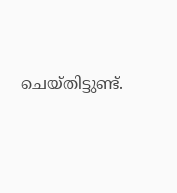ചെയ്തിട്ടുണ്ട്.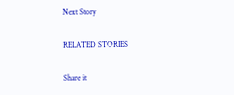Next Story

RELATED STORIES

Share it